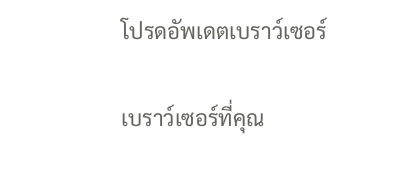โปรดอัพเดตเบราว์เซอร์

เบราว์เซอร์ที่คุณ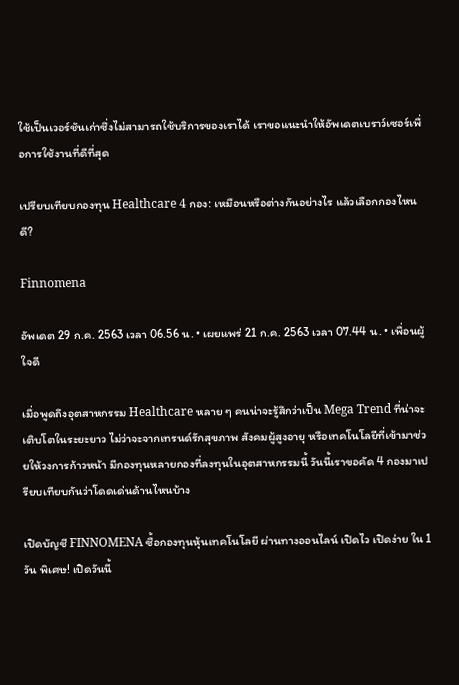ใช้เป็นเวอร์ชันเก่าซึ่งไม่สามารถใช้บริการของเราได้ เราขอแนะนำให้อัพเดตเบราว์เซอร์เพื่อการใช้งานที่ดีที่สุด

เปรียบเทียบกองทุน Healthcare 4 กอง: เหมือนหรือต่างกันอย่างไร แล้วเลือกกองไหนดี?

Finnomena

อัพเดต 29 ก.ค. 2563 เวลา 06.56 น. • เผยแพร่ 21 ก.ค. 2563 เวลา 07.44 น. • เพื่อนผู้ใจดี

เมื่อพูดถึงอุตสาหกรรม Healthcare หลาย ๆ คนน่าจะรู้สึกว่าเป็น Mega Trend ที่น่าจะเติบโตในระยะยาว ไม่ว่าจะจากเทรนด์รักสุขภาพ สังคมผู้สูงอายุ หรือเทคโนโลยีที่เข้ามาช่วยให้วงการก้าวหน้า มีกองทุนหลายกองที่ลงทุนในอุตสาหกรรมนี้ วันนี้เราขอคัด 4 กองมาเปรียบเทียบกันว่าโดดเด่นด้านไหนบ้าง

เปิดบัญชี FINNOMENA ซื้อกองทุนหุ้นเทคโนโลยี ผ่านทางออนไลน์ เปิดไว เปิดง่าย ใน 1 วัน พิเศษ! เปิดวันนี้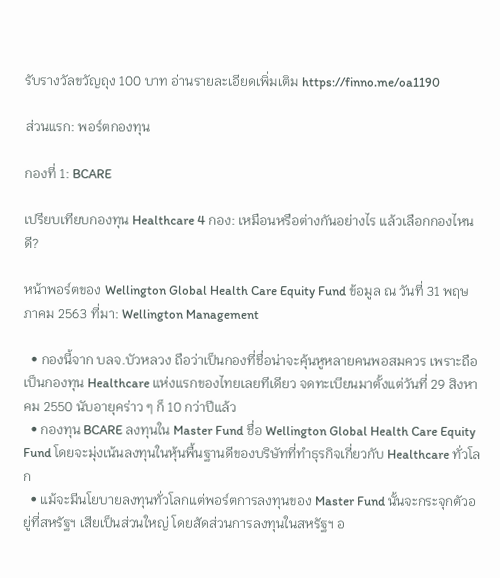รับรางวัลขวัญถุง 100 บาท อ่านรายละเอียดเพิ่มเติม https://finno.me/oa1190

ส่วนแรก: พอร์ตกองทุน

กองที่ 1: BCARE

เปรียบเทียบกองทุน Healthcare 4 กอง: เหมือนหรือต่างกันอย่างไร แล้วเลือกกองไหนดี?

หน้าพอร์ตของ Wellington Global Health Care Equity Fund ข้อมูล ณ วันที่ 31 พฤษภาคม 2563 ที่มา: Wellington Management

  • กองนี้จาก บลจ.บัวหลวง ถือว่าเป็นกองที่ชื่อน่าจะคุ้นหูหลายคนพอสมควร เพราะถือเป็นกองทุน Healthcare แห่งแรกของไทยเลยทีเดียว จดทะเบียนมาตั้งแต่วันที่ 29 สิงหาคม 2550 นับอายุคร่าว ๆ ก็ 10 กว่าปีแล้ว
  • กองทุน BCARE ลงทุนใน Master Fund ชื่อ Wellington Global Health Care Equity Fund โดยจะมุ่งเน้นลงทุนในหุ้นพื้นฐานดีของบริษัทที่ทำธุรกิจเกี่ยวกับ Healthcare ทั่วโลก
  • แม้จะมีนโยบายลงทุนทั่วโลกแต่พอร์ตการลงทุนของ Master Fund นั้นจะกระจุกตัวอยู่ที่สหรัฐฯ เสียเป็นส่วนใหญ่ โดยสัดส่วนการลงทุนในสหรัฐฯ อ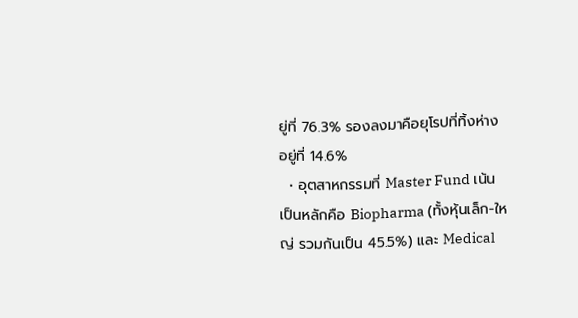ยู่ที่ 76.3% รองลงมาคือยุโรปที่ทิ้งห่าง อยู่ที่ 14.6%
  • อุตสาหกรรมที่ Master Fund เน้นเป็นหลักคือ Biopharma (ทั้งหุ้นเล็ก-ใหญ่ รวมกันเป็น 45.5%) และ Medical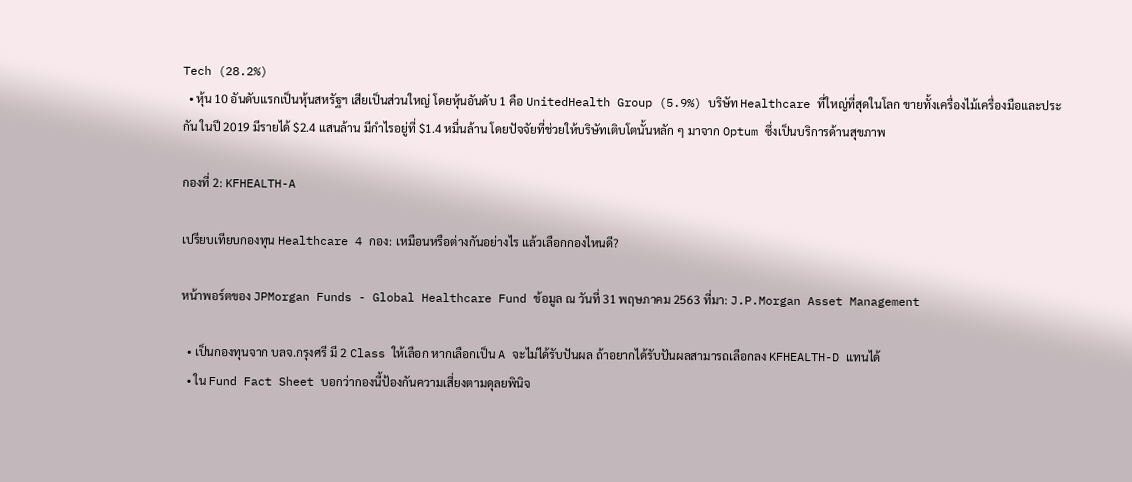Tech (28.2%)
  • หุ้น 10 อันดับแรกเป็นหุ้นสหรัฐฯ เสียเป็นส่วนใหญ่ โดยหุ้นอันดับ 1 คือ UnitedHealth Group (5.9%) บริษัท Healthcare ที่ใหญ่ที่สุดในโลก ขายทั้งเครื่องไม้เครื่องมือและประกัน ในปี 2019 มีรายได้ $2.4 แสนล้าน มีกำไรอยู่ที่ $1.4 หมื่นล้าน โดยปัจจัยที่ช่วยให้บริษัทเติบโตนั้นหลัก ๆ มาจาก Optum ซึ่งเป็นบริการด้านสุขภาพ

กองที่ 2: KFHEALTH-A

เปรียบเทียบกองทุน Healthcare 4 กอง: เหมือนหรือต่างกันอย่างไร แล้วเลือกกองไหนดี?

หน้าพอร์ตของ JPMorgan Funds - Global Healthcare Fund ข้อมูล ณ วันที่ 31 พฤษภาคม 2563 ที่มา: J.P.Morgan Asset Management

  • เป็นกองทุนจาก บลจ.กรุงศรี มี 2 Class ให้เลือก หากเลือกเป็น A จะไม่ได้รับปันผล ถ้าอยากได้รับปันผลสามารถเลือกลง KFHEALTH-D แทนได้
  • ใน Fund Fact Sheet บอกว่ากองนี้ป้องกันความเสี่ยงตามดุลยพินิจ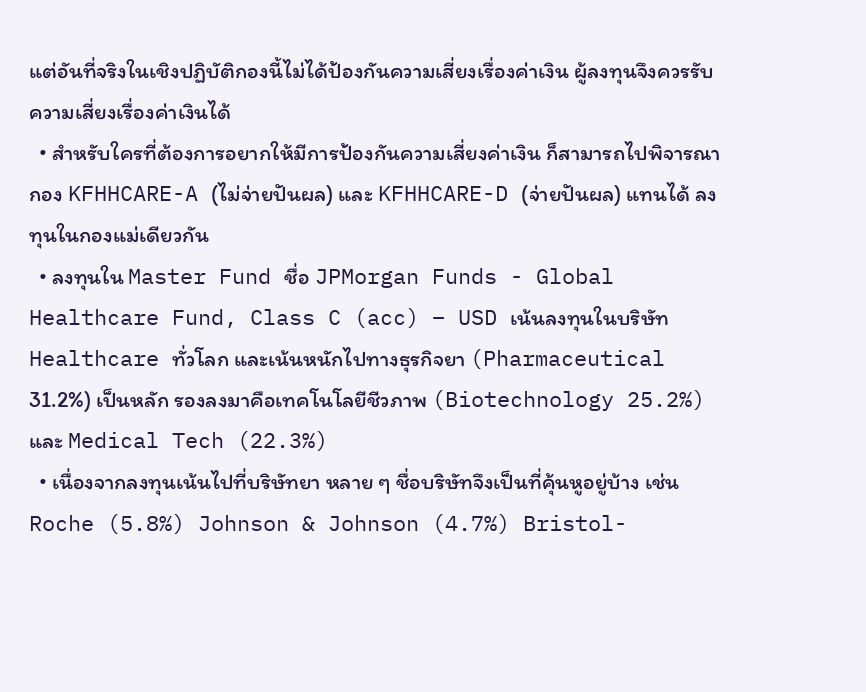แต่อันที่จริงในเชิงปฏิบัติกองนี้ไม่ได้ป้องกันความเสี่ยงเรื่องค่าเงิน ผู้ลงทุนจึงควรรับความเสี่ยงเรื่องค่าเงินได้
  • สำหรับใครที่ต้องการอยากให้มีการป้องกันความเสี่ยงค่าเงิน ก็สามารถไปพิจารณากอง KFHHCARE-A (ไม่จ่ายปันผล) และ KFHHCARE-D (จ่ายปันผล) แทนได้ ลงทุนในกองแม่เดียวกัน
  • ลงทุนใน Master Fund ชื่อ JPMorgan Funds - Global Healthcare Fund, Class C (acc) – USD เน้นลงทุนในบริษัท Healthcare ทั่วโลก และเน้นหนักไปทางธุรกิจยา (Pharmaceutical 31.2%) เป็นหลัก รองลงมาคือเทคโนโลยีชีวภาพ (Biotechnology 25.2%) และ Medical Tech (22.3%)
  • เนื่องจากลงทุนเน้นไปที่บริษัทยา หลาย ๆ ชื่อบริษัทจึงเป็นที่คุ้นหูอยู่บ้าง เช่น Roche (5.8%) Johnson & Johnson (4.7%) Bristol-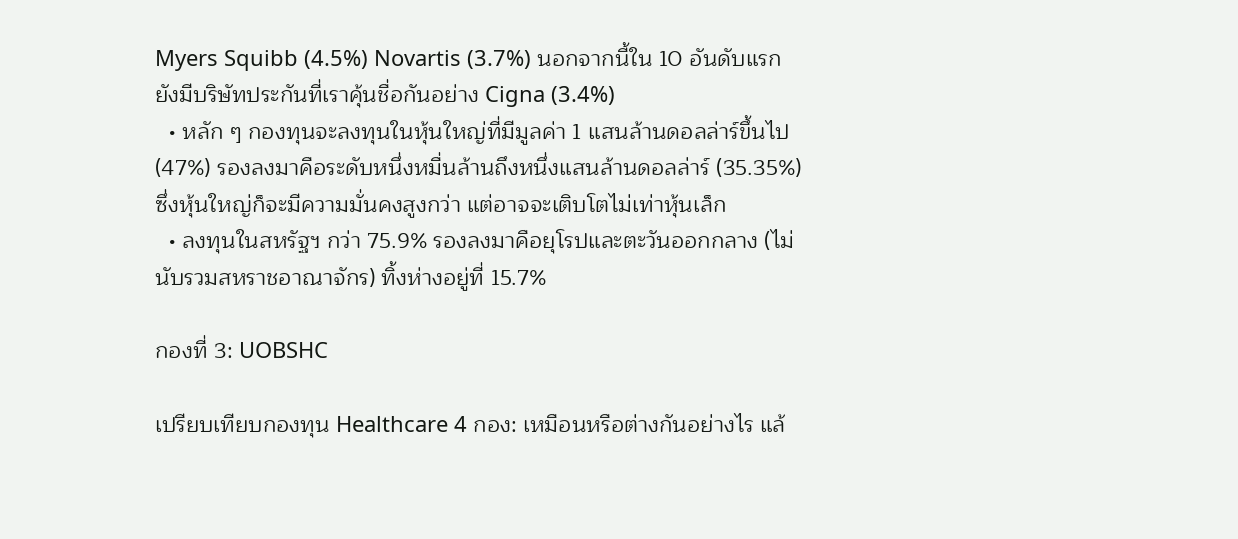Myers Squibb (4.5%) Novartis (3.7%) นอกจากนี้ใน 10 อันดับแรกยังมีบริษัทประกันที่เราคุ้นชื่อกันอย่าง Cigna (3.4%)
  • หลัก ๆ กองทุนจะลงทุนในหุ้นใหญ่ที่มีมูลค่า 1 แสนล้านดอลล่าร์ขึ้นไป (47%) รองลงมาคือระดับหนึ่งหมื่นล้านถึงหนึ่งแสนล้านดอลล่าร์ (35.35%) ซึ่งหุ้นใหญ่ก็จะมีความมั่นคงสูงกว่า แต่อาจจะเติบโตไม่เท่าหุ้นเล็ก
  • ลงทุนในสหรัฐฯ กว่า 75.9% รองลงมาคือยุโรปและตะวันออกกลาง (ไม่นับรวมสหราชอาณาจักร) ทิ้งห่างอยู่ที่ 15.7%

กองที่ 3: UOBSHC

เปรียบเทียบกองทุน Healthcare 4 กอง: เหมือนหรือต่างกันอย่างไร แล้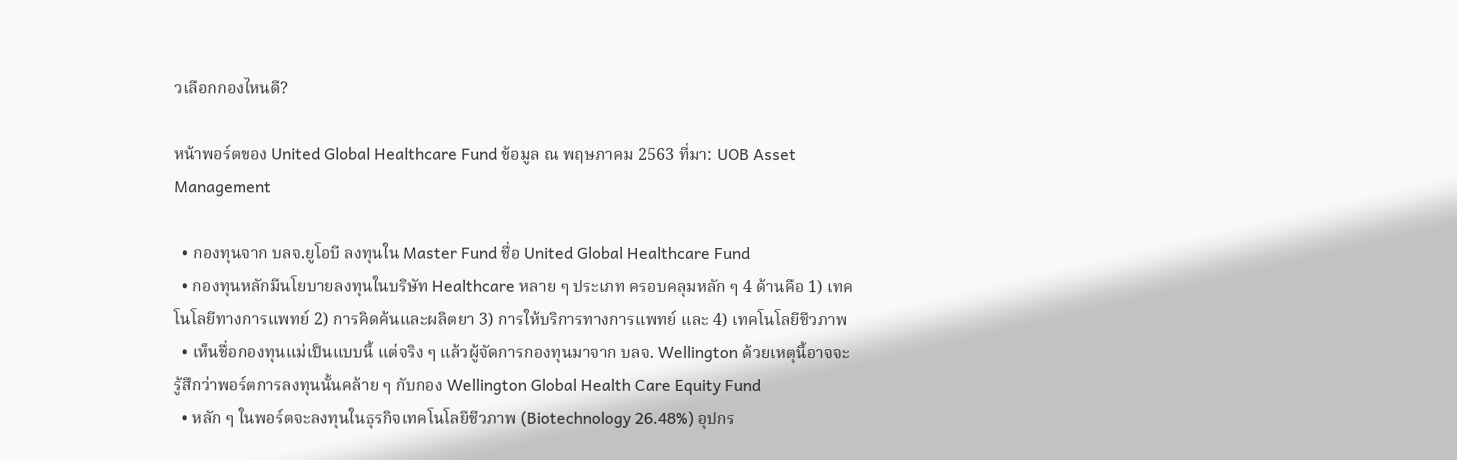วเลือกกองไหนดี?

หน้าพอร์ตของ United Global Healthcare Fund ข้อมูล ณ พฤษภาคม 2563 ที่มา: UOB Asset Management

  • กองทุนจาก บลจ.ยูโอบี ลงทุนใน Master Fund ชื่อ United Global Healthcare Fund
  • กองทุนหลักมีนโยบายลงทุนในบริษัท Healthcare หลาย ๆ ประเภท ครอบคลุมหลัก ๆ 4 ด้านคือ 1) เทคโนโลยีทางการแพทย์ 2) การคิดค้นและผลิตยา 3) การให้บริการทางการแพทย์ และ 4) เทคโนโลยีชีวภาพ
  • เห็นชื่อกองทุนแม่เป็นแบบนี้ แต่จริง ๆ แล้วผู้จัดการกองทุนมาจาก บลจ. Wellington ด้วยเหตุนี้อาจจะรู้สึกว่าพอร์ตการลงทุนนั้นคล้าย ๆ กับกอง Wellington Global Health Care Equity Fund
  • หลัก ๆ ในพอร์ตจะลงทุนในธุรกิจเทคโนโลยีชีวภาพ (Biotechnology 26.48%) อุปกร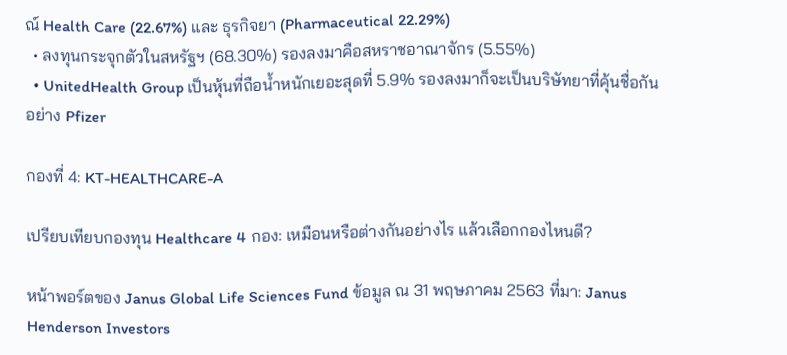ณ์ Health Care (22.67%) และ ธุรกิจยา (Pharmaceutical 22.29%)
  • ลงทุนกระจุกตัวในสหรัฐฯ (68.30%) รองลงมาคือสหราชอาณาจักร (5.55%)
  • UnitedHealth Group เป็นหุ้นที่ถือน้ำหนักเยอะสุดที่ 5.9% รองลงมาก็จะเป็นบริษัทยาที่คุ้นชื่อกันอย่าง Pfizer

กองที่ 4: KT-HEALTHCARE-A

เปรียบเทียบกองทุน Healthcare 4 กอง: เหมือนหรือต่างกันอย่างไร แล้วเลือกกองไหนดี?

หน้าพอร์ตของ Janus Global Life Sciences Fund ข้อมูล ณ 31 พฤษภาคม 2563 ที่มา: Janus Henderson Investors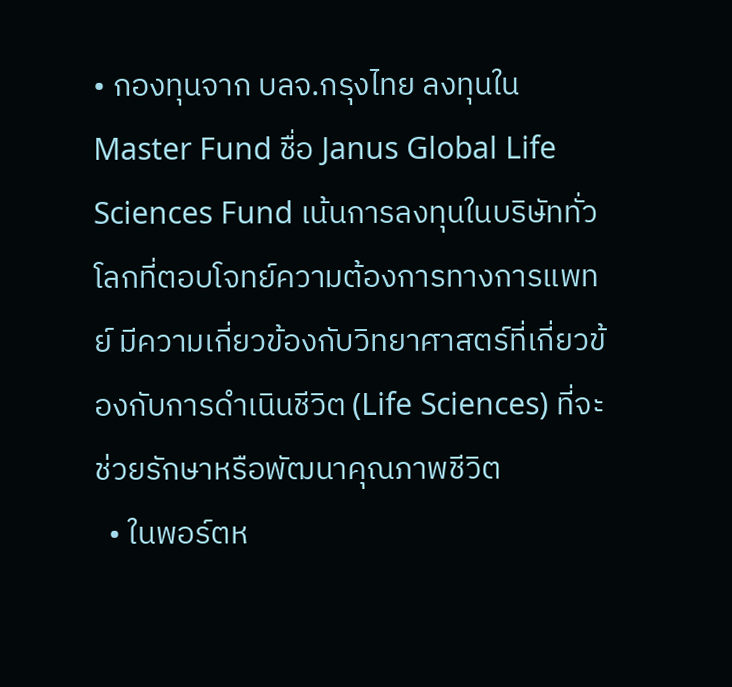• กองทุนจาก บลจ.กรุงไทย ลงทุนใน Master Fund ชื่อ Janus Global Life Sciences Fund เน้นการลงทุนในบริษัททั่วโลกที่ตอบโจทย์ความต้องการทางการแพทย์ มีความเกี่ยวข้องกับวิทยาศาสตร์ที่เกี่ยวข้องกับการดำเนินชีวิต (Life Sciences) ที่จะช่วยรักษาหรือพัฒนาคุณภาพชีวิต
  • ในพอร์ตห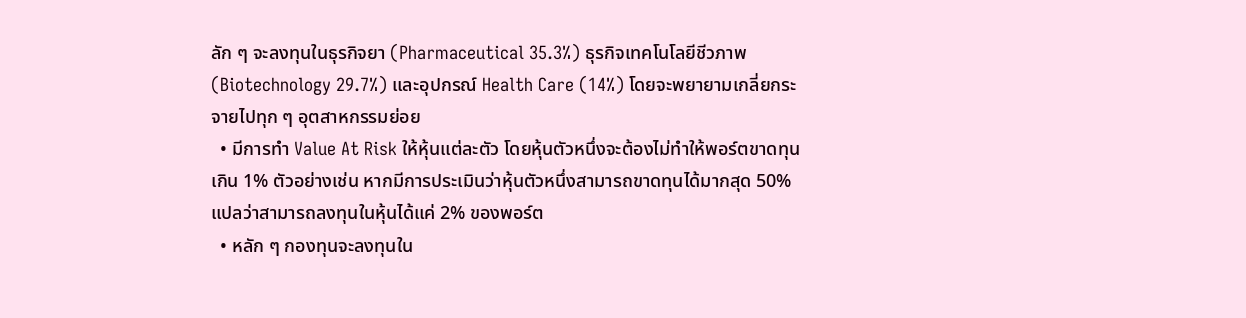ลัก ๆ จะลงทุนในธุรกิจยา (Pharmaceutical 35.3%) ธุรกิจเทคโนโลยีชีวภาพ (Biotechnology 29.7%) และอุปกรณ์ Health Care (14%) โดยจะพยายามเกลี่ยกระจายไปทุก ๆ อุตสาหกรรมย่อย
  • มีการทำ Value At Risk ให้หุ้นแต่ละตัว โดยหุ้นตัวหนึ่งจะต้องไม่ทำให้พอร์ตขาดทุนเกิน 1% ตัวอย่างเช่น หากมีการประเมินว่าหุ้นตัวหนึ่งสามารถขาดทุนได้มากสุด 50% แปลว่าสามารถลงทุนในหุ้นได้แค่ 2% ของพอร์ต
  • หลัก ๆ กองทุนจะลงทุนใน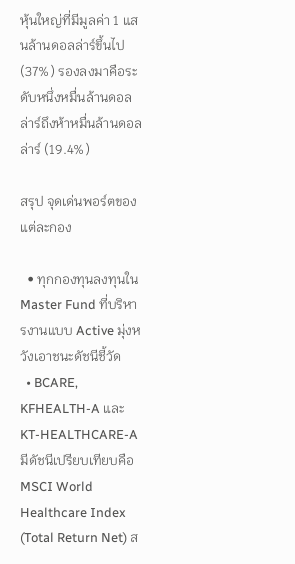หุ้นใหญ่ที่มีมูลค่า 1 แสนล้านดอลล่าร์ขึ้นไป (37%) รองลงมาคือระดับหนึ่งหมื่นล้านดอลล่าร์ถึงห้าหมื่นล้านดอลล่าร์ (19.4%)

สรุป จุดเด่นพอร์ตของแต่ละกอง

  • ทุกกองทุนลงทุนใน Master Fund ที่บริหารงานแบบ Active มุ่งหวังเอาชนะดัชนีชี้วัด
  • BCARE, KFHEALTH-A และ KT-HEALTHCARE-A มีดัชนีเปรียบเทียบคือ MSCI World Healthcare Index (Total Return Net) ส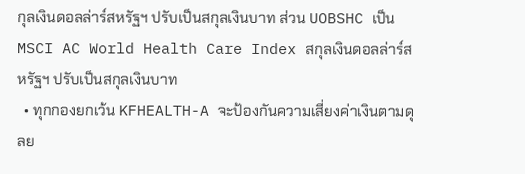กุลเงินดอลล่าร์สหรัฐฯ ปรับเป็นสกุลเงินบาท ส่วน UOBSHC เป็น MSCI AC World Health Care Index สกุลเงินดอลล่าร์สหรัฐฯ ปรับเป็นสกุลเงินบาท
  • ทุกกองยกเว้น KFHEALTH-A จะป้องกันความเสี่ยงค่าเงินตามดุลย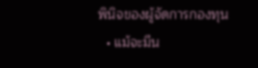พินิจของผู้จัดการกองทุน
  • แม้จะมีน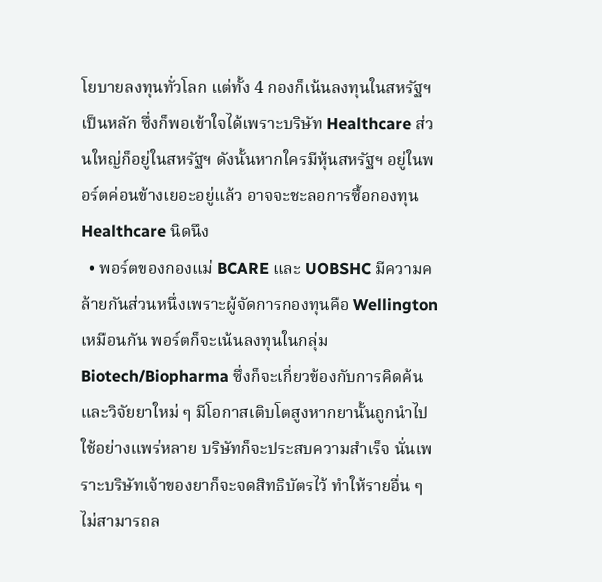โยบายลงทุนทั่วโลก แต่ทั้ง 4 กองก็เน้นลงทุนในสหรัฐฯ เป็นหลัก ซึ่งก็พอเข้าใจได้เพราะบริษัท Healthcare ส่วนใหญ่ก็อยู่ในสหรัฐฯ ดังนั้นหากใครมีหุ้นสหรัฐฯ อยู่ในพอร์ตค่อนข้างเยอะอยู่แล้ว อาจจะชะลอการซื้อกองทุน Healthcare นิดนึง
  • พอร์ตของกองแม่ BCARE และ UOBSHC มีความคล้ายกันส่วนหนึ่งเพราะผู้จัดการกองทุนคือ Wellington เหมือนกัน พอร์ตก็จะเน้นลงทุนในกลุ่ม Biotech/Biopharma ซึ่งก็จะเกี่ยวข้องกับการคิดค้นและวิจัยยาใหม่ ๆ มีโอกาสเติบโตสูงหากยานั้นถูกนำไปใช้อย่างแพร่หลาย บริษัทก็จะประสบความสำเร็จ นั่นเพราะบริษัทเจ้าของยาก็จะจดสิทธิบัตรไว้ ทำให้รายอื่น ๆ ไม่สามารถล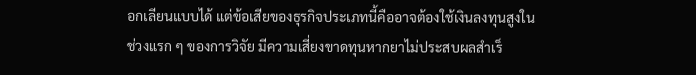อกเลียนแบบได้ แต่ข้อเสียของธุรกิจประเภทนี้คืออาจต้องใช้เงินลงทุนสูงในช่วงแรก ๆ ของการวิจัย มีความเสี่ยงขาดทุนหากยาไม่ประสบผลสำเร็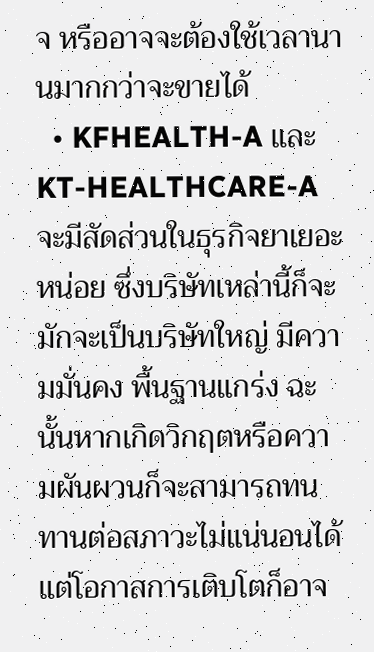จ หรืออาจจะต้องใช้เวลานานมากกว่าจะขายได้
  • KFHEALTH-A และ KT-HEALTHCARE-A จะมีสัดส่วนในธุรกิจยาเยอะหน่อย ซึ่งบริษัทเหล่านี้ก็จะมักจะเป็นบริษัทใหญ่ มีความมั่นคง พื้นฐานแกร่ง ฉะนั้นหากเกิดวิกฤตหรือความผันผวนก็จะสามารถทนทานต่อสภาวะไม่แน่นอนได้ แต่โอกาสการเติบโตก็อาจ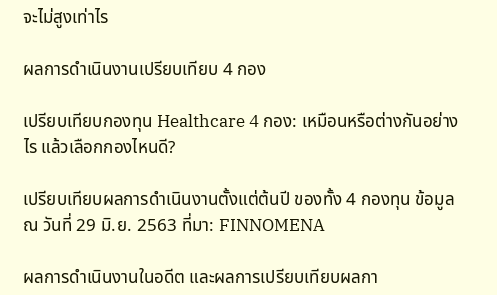จะไม่สูงเท่าไร

ผลการดำเนินงานเปรียบเทียบ 4 กอง

เปรียบเทียบกองทุน Healthcare 4 กอง: เหมือนหรือต่างกันอย่างไร แล้วเลือกกองไหนดี?

เปรียบเทียบผลการดำเนินงานตั้งแต่ต้นปี ของทั้ง 4 กองทุน ข้อมูล ณ วันที่ 29 มิ.ย. 2563 ที่มา: FINNOMENA

ผลการดำเนินงานในอดีต และผลการเปรียบเทียบผลกา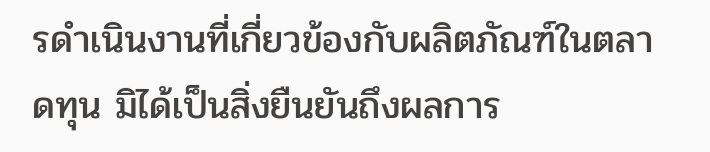รดำเนินงานที่เกี่ยวข้องกับผลิตภัณฑ์ในตลาดทุน มิได้เป็นสิ่งยืนยันถึงผลการ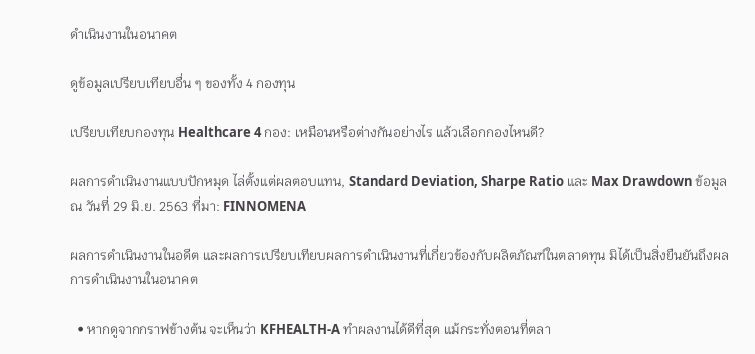ดำเนินงานในอนาคต

ดูข้อมูลเปรียบเทียบอื่น ๆ ของทั้ง 4 กองทุน

เปรียบเทียบกองทุน Healthcare 4 กอง: เหมือนหรือต่างกันอย่างไร แล้วเลือกกองไหนดี?

ผลการดำเนินงานแบบปักหมุด ไล่ตั้งแต่ผลตอบแทน, Standard Deviation, Sharpe Ratio และ Max Drawdown ข้อมูล ณ วันที่ 29 มิ.ย. 2563 ที่มา: FINNOMENA

ผลการดำเนินงานในอดีต และผลการเปรียบเทียบผลการดำเนินงานที่เกี่ยวข้องกับผลิตภัณฑ์ในตลาดทุน มิได้เป็นสิ่งยืนยันถึงผลการดำเนินงานในอนาคต

  • หากดูจากกราฟข้างต้น จะเห็นว่า KFHEALTH-A ทำผลงานได้ดีที่สุด แม้กระทั่งตอนที่ตลา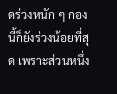ดร่วงหนัก ๆ กองนี้ก็ยังร่วงน้อยที่สุด เพราะส่วนหนึ่ง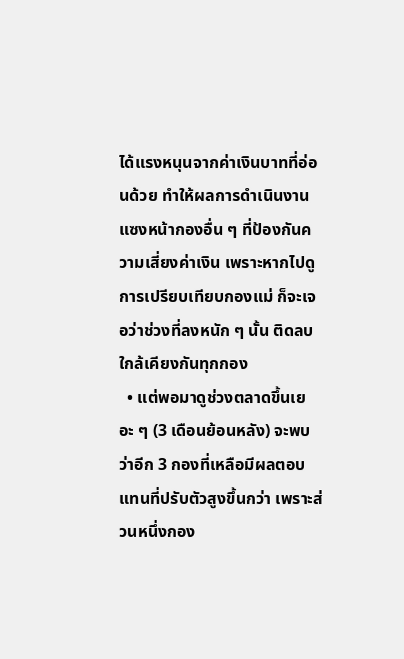ได้แรงหนุนจากค่าเงินบาทที่อ่อนด้วย ทำให้ผลการดำเนินงานแซงหน้ากองอื่น ๆ ที่ป้องกันความเสี่ยงค่าเงิน เพราะหากไปดูการเปรียบเทียบกองแม่ ก็จะเจอว่าช่วงที่ลงหนัก ๆ นั้น ติดลบใกล้เคียงกันทุกกอง
  • แต่พอมาดูช่วงตลาดขึ้นเยอะ ๆ (3 เดือนย้อนหลัง) จะพบว่าอีก 3 กองที่เหลือมีผลตอบแทนที่ปรับตัวสูงขึ้นกว่า เพราะส่วนหนึ่งกอง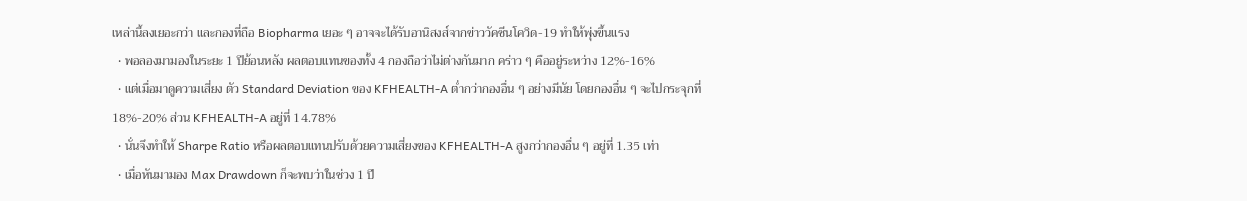เหล่านี้ลงเยอะกว่า และกองที่ถือ Biopharma เยอะ ๆ อาจจะได้รับอานิสงส์จากข่าววัคซีนโควิด-19 ทำให้พุ่งขึ้นแรง
  • พอลองมามองในระยะ 1 ปีย้อนหลัง ผลตอบแทนของทั้ง 4 กองถือว่าไม่ต่างกันมาก คร่าว ๆ คืออยู่ระหว่าง 12%-16%
  • แต่เมื่อมาดูความเสี่ยง ตัว Standard Deviation ของ KFHEALTH-A ต่ำกว่ากองอื่น ๆ อย่างมีนัย โดยกองอื่น ๆ จะไปกระจุกที่ 18%-20% ส่วน KFHEALTH-A อยู่ที่ 14.78%
  • นั่นจึงทำให้ Sharpe Ratio หรือผลตอบแทนปรับด้วยความเสี่ยงของ KFHEALTH-A สูงกว่ากองอื่น ๆ อยู่ที่ 1.35 เท่า
  • เมื่อหันมามอง Max Drawdown ก็จะพบว่าในช่วง 1 ปี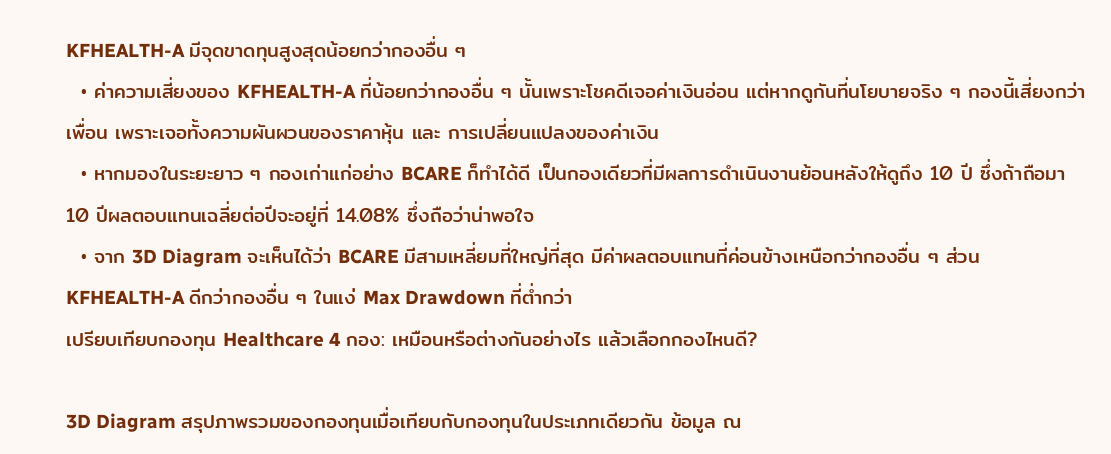KFHEALTH-A มีจุดขาดทุนสูงสุดน้อยกว่ากองอื่น ๆ
  • ค่าความเสี่ยงของ KFHEALTH-A ที่น้อยกว่ากองอื่น ๆ นั้นเพราะโชคดีเจอค่าเงินอ่อน แต่หากดูกันที่นโยบายจริง ๆ กองนี้เสี่ยงกว่าเพื่อน เพราะเจอทั้งความผันผวนของราคาหุ้น และ การเปลี่ยนแปลงของค่าเงิน
  • หากมองในระยะยาว ๆ กองเก่าแก่อย่าง BCARE ก็ทำได้ดี เป็นกองเดียวที่มีผลการดำเนินงานย้อนหลังให้ดูถึง 10 ปี ซึ่งถ้าถือมา 10 ปีผลตอบแทนเฉลี่ยต่อปีจะอยู่ที่ 14.08% ซึ่งถือว่าน่าพอใจ
  • จาก 3D Diagram จะเห็นได้ว่า BCARE มีสามเหลี่ยมที่ใหญ่ที่สุด มีค่าผลตอบแทนที่ค่อนข้างเหนือกว่ากองอื่น ๆ ส่วน KFHEALTH-A ดีกว่ากองอื่น ๆ ในแง่ Max Drawdown ที่ต่ำกว่า
เปรียบเทียบกองทุน Healthcare 4 กอง: เหมือนหรือต่างกันอย่างไร แล้วเลือกกองไหนดี?

3D Diagram สรุปภาพรวมของกองทุนเมื่อเทียบกับกองทุนในประเภทเดียวกัน ข้อมูล ณ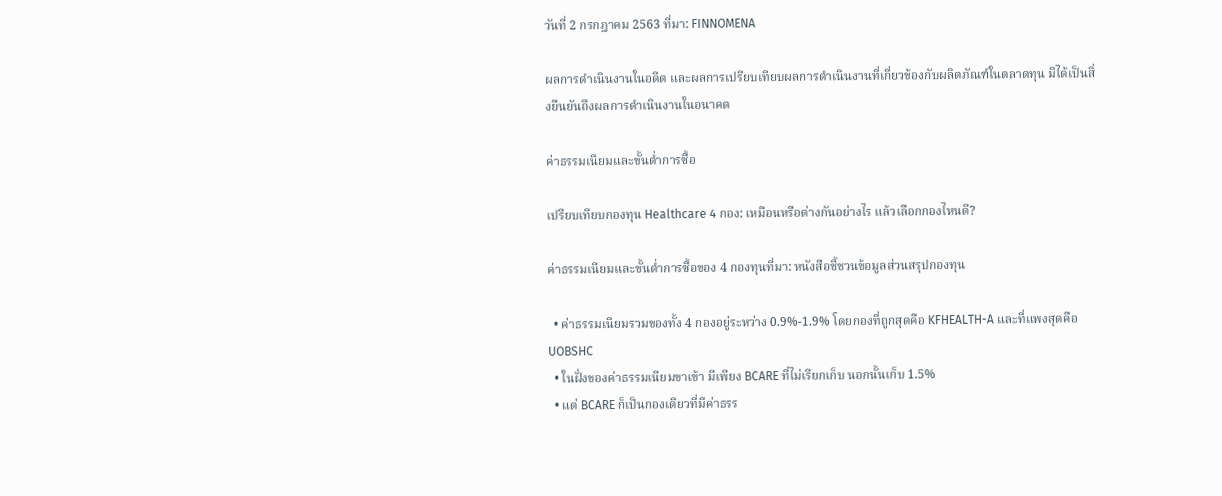วันที่ 2 กรกฎาคม 2563 ที่มา: FINNOMENA

ผลการดำเนินงานในอดีต และผลการเปรียบเทียบผลการดำเนินงานที่เกี่ยวข้องกับผลิตภัณฑ์ในตลาดทุน มิได้เป็นสิ่งยืนยันถึงผลการดำเนินงานในอนาคต

ค่าธรรมเนียมและขั้นต่ำการซื้อ

เปรียบเทียบกองทุน Healthcare 4 กอง: เหมือนหรือต่างกันอย่างไร แล้วเลือกกองไหนดี?

ค่าธรรมเนียมและขั้นต่ำการซื้อของ 4 กองทุนที่มา: หนังสือชี้ชวนข้อมูลส่วนสรุปกองทุน

  • ค่าธรรมเนียมรวมของทั้ง 4 กองอยู่ระหว่าง 0.9%-1.9% โดยกองที่ถูกสุดคือ KFHEALTH-A และที่แพงสุดคือ UOBSHC
  • ในฝั่งของค่าธรรมเนียมขาเข้า มีเพียง BCARE ที่ไม่เรียกเก็บ นอกนั้นเก็บ 1.5%
  • แต่ BCARE ก็เป็นกองเดียวที่มีค่าธรร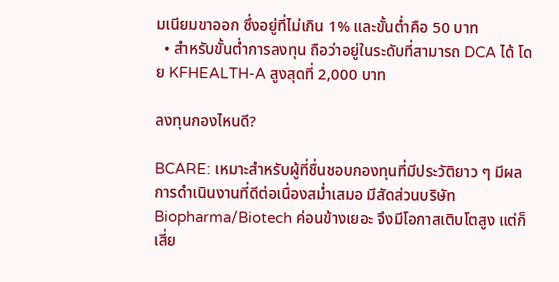มเนียมขาออก ซึ่งอยู่ที่ไม่เกิน 1% และขั้นต่ำคือ 50 บาท
  • สำหรับขั้นต่ำการลงทุน ถือว่าอยู่ในระดับที่สามารถ DCA ได้ โดย KFHEALTH-A สูงสุดที่ 2,000 บาท

ลงทุนกองไหนดี?

BCARE: เหมาะสำหรับผู้ที่ชื่นชอบกองทุนที่มีประวัติยาว ๆ มีผลการดำเนินงานที่ดีต่อเนื่องสม่ำเสมอ มีสัดส่วนบริษัท Biopharma/Biotech ค่อนข้างเยอะ จึงมีโอกาสเติบโตสูง แต่ก็เสี่ย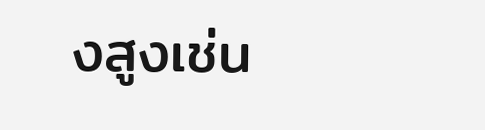งสูงเช่น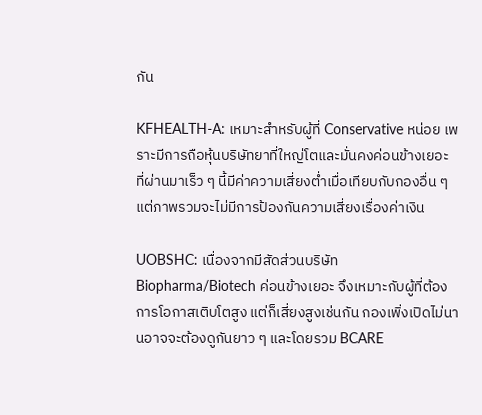กัน

KFHEALTH-A: เหมาะสำหรับผู้ที่ Conservative หน่อย เพราะมีการถือหุ้นบริษัทยาที่ใหญ่โตและมั่นคงค่อนข้างเยอะ ที่ผ่านมาเร็ว ๆ นี้มีค่าความเสี่ยงต่ำเมื่อเทียบกับกองอื่น ๆ แต่ภาพรวมจะไม่มีการป้องกันความเสี่ยงเรื่องค่าเงิน

UOBSHC: เนื่องจากมีสัดส่วนบริษัท Biopharma/Biotech ค่อนข้างเยอะ จึงเหมาะกับผู้ที่ต้องการโอกาสเติบโตสูง แต่ก็เสี่ยงสูงเช่นกัน กองเพิ่งเปิดไม่นานอาจจะต้องดูกันยาว ๆ และโดยรวม BCARE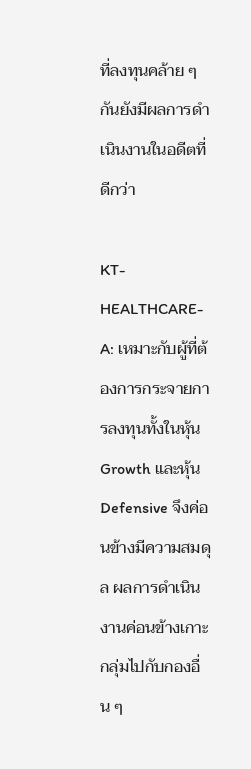ที่ลงทุนคล้าย ๆ กันยังมีผลการดำเนินงานในอดีตที่ดีกว่า

KT-HEALTHCARE-A: เหมาะกับผู้ที่ต้องการกระจายการลงทุนทั้งในหุ้น Growth และหุ้น Defensive จึงค่อนข้างมีความสมดุล ผลการดำเนินงานค่อนข้างเกาะกลุ่มไปกับกองอื่น ๆ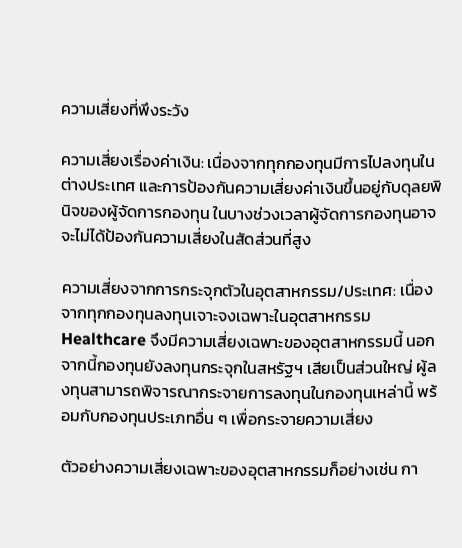ความเสี่ยงที่พึงระวัง

ความเสี่ยงเรื่องค่าเงิน: เนื่องจากทุกกองทุนมีการไปลงทุนในต่างประเทศ และการป้องกันความเสี่ยงค่าเงินขึ้นอยู่กับดุลยพินิจของผู้จัดการกองทุน ในบางช่วงเวลาผู้จัดการกองทุนอาจจะไม่ได้ป้องกันความเสี่ยงในสัดส่วนที่สูง

ความเสี่ยงจากการกระจุกตัวในอุตสาหกรรม/ประเทศ: เนื่องจากทุกกองทุนลงทุนเจาะจงเฉพาะในอุตสาหกรรม Healthcare จึงมีความเสี่ยงเฉพาะของอุตสาหกรรมนี้ นอกจากนี้กองทุนยังลงทุนกระจุกในสหรัฐฯ เสียเป็นส่วนใหญ่ ผู้ลงทุนสามารถพิจารณากระจายการลงทุนในกองทุนเหล่านี้ พร้อมกับกองทุนประเภทอื่น ๆ เพื่อกระจายความเสี่ยง

ตัวอย่างความเสี่ยงเฉพาะของอุตสาหกรรมก็อย่างเช่น กา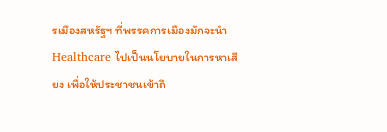รเมืองสหรัฐฯ ที่พรรคการเมืองมักจะนำ Healthcare ไปเป็นนโยบายในการหาเสียง เพื่อให้ประชาชนเข้าถึ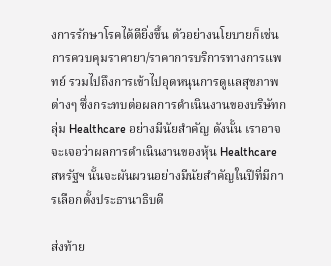งการรักษาโรคได้ดียิ่งขึ้น ตัวอย่างนโยบายก็เช่นการควบคุมราคายา/ราคาการบริการทางการแพทย์ รวมไปถึงการเข้าไปอุดหนุนการดูแลสุขภาพต่างๆ ซึ่งกระทบต่อผลการดำเนินงานของบริษัทกลุ่ม Healthcare อย่างมีนัยสำคัญ ดังนั้น เราอาจจะเจอว่าผลการดำเนินงานของหุ้น Healthcare สหรัฐฯ นั้นจะผันผวนอย่างมีนัยสำคัญในปีที่มีการเลือกตั้งประธานาธิบดี

ส่งท้าย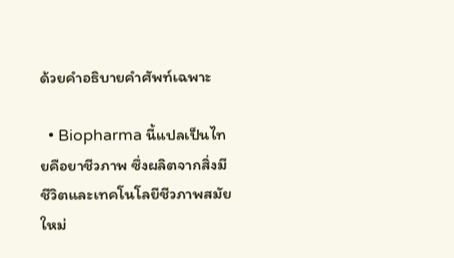ด้วยคำอธิบายคำศัพท์เฉพาะ

  • Biopharma นี้แปลเป็นไทยคือยาชีวภาพ ซึ่งผลิตจากสิ่งมีชีวิตและเทคโนโลยีชีวภาพสมัยใหม่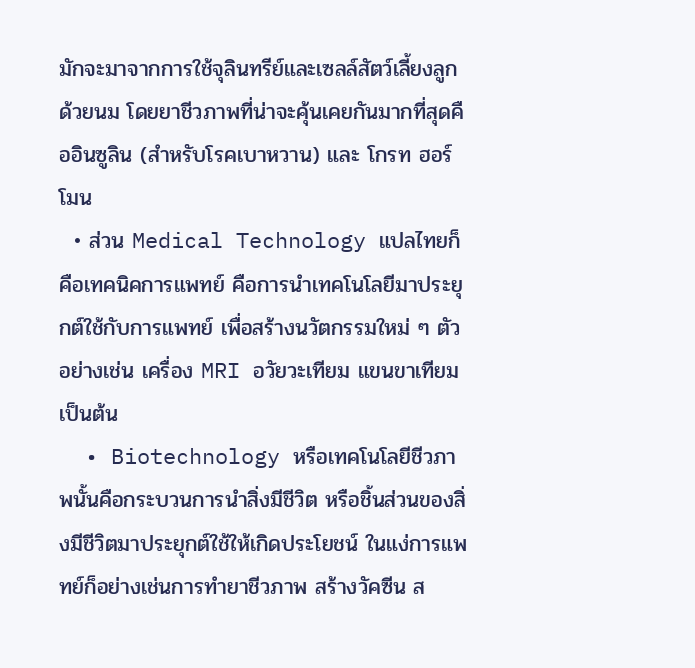มักจะมาจากการใช้จุลินทรีย์และเซลล์สัตว์เลี้ยงลูกด้วยนม โดยยาชีวภาพที่น่าจะคุ้นเคยกันมากที่สุดคืออินซูลิน (สำหรับโรคเบาหวาน) และ โกรท ฮอร์โมน
  • ส่วน Medical Technology แปลไทยก็คือเทคนิคการแพทย์ คือการนำเทคโนโลยีมาประยุกต์ใช้กับการแพทย์ เพื่อสร้างนวัตกรรมใหม่ ๆ ตัวอย่างเช่น เครื่อง MRI อวัยวะเทียม แขนขาเทียม เป็นต้น
  • Biotechnology หรือเทคโนโลยีชีวภาพนั้นคือกระบวนการนำสิ่งมีชีวิต หรือชิ้นส่วนของสิ่งมีชีวิตมาประยุกต์ใช้ให้เกิดประโยชน์ ในแง่การแพทย์ก็อย่างเช่นการทำยาชีวภาพ สร้างวัคซีน ส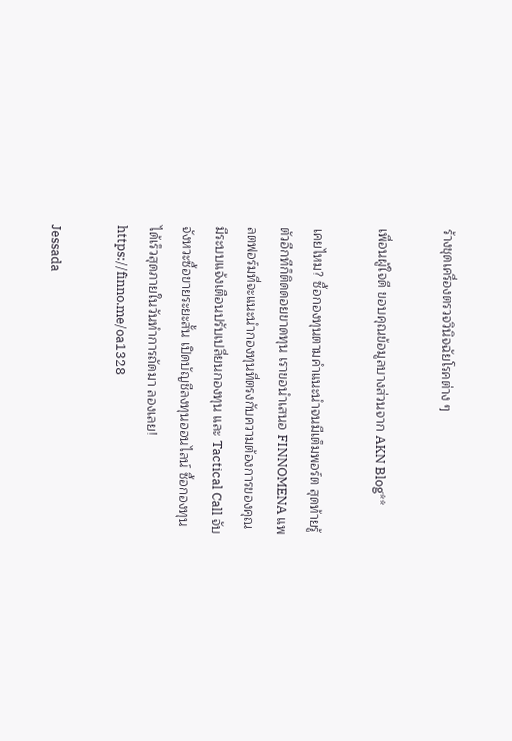ร้างชุดเครื่องตรวจวินิจฉัยโรคต่าง ๆ

เพื่อนผู้ใจดี ขอบคุณข้อมูลบางส่วนจาก AKN Blog**

เคยไหม? ซื้อกองทุนตามคำแนะนำจนมีเต็มพอร์ต สุดท้ายรู้ตัวอีกทีก็ติดดอยขาดทุน เราขอนำเสนอ FINNOMENA แพลตฟอร์มที่จะแนะนำกองทุนที่ตรงกับความต้องการของคุณ มีระบบแจ้งเตือนปรับเปลี่ยนกองทุน และ Tactical Call จับจังหวะซื้อขายระยะสั้น เปิดบัญชีลงทุนออนไลน์ ซื้อกองทุนได้เร็วสุดภายในวันทำการถัดมา ลองเลย! https://finno.me/oa1328

Jessada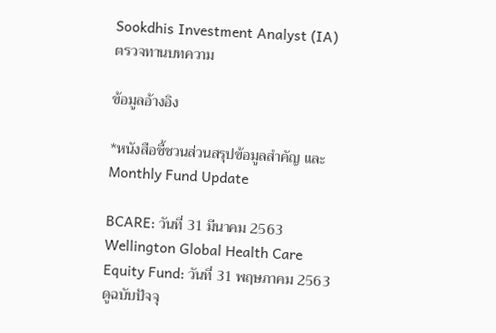Sookdhis Investment Analyst (IA) ตรวจทานบทความ

ข้อมูลอ้างอิง

*หนังสือชี้ชวนส่วนสรุปข้อมูลสำคัญ และ Monthly Fund Update

BCARE: วันที่ 31 มีนาคม 2563 Wellington Global Health Care Equity Fund: วันที่ 31 พฤษภาคม 2563ดูฉบับปัจจุ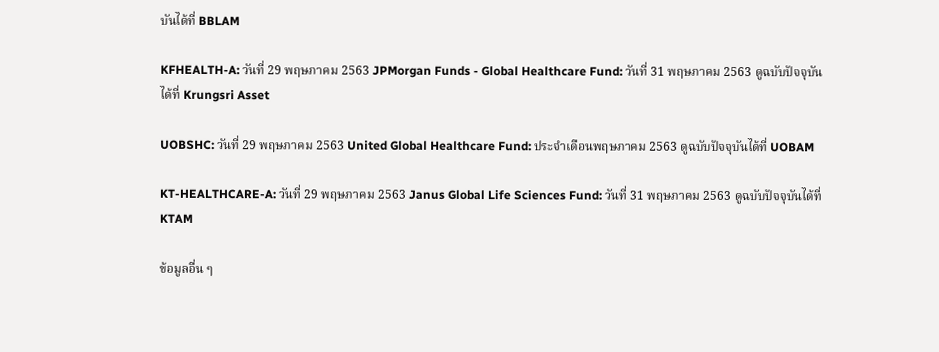บันได้ที่ BBLAM

KFHEALTH-A: วันที่ 29 พฤษภาคม 2563 JPMorgan Funds - Global Healthcare Fund: วันที่ 31 พฤษภาคม 2563 ดูฉบับปัจจุบันได้ที่ Krungsri Asset

UOBSHC: วันที่ 29 พฤษภาคม 2563 United Global Healthcare Fund: ประจำเดือนพฤษภาคม 2563 ดูฉบับปัจจุบันได้ที่ UOBAM

KT-HEALTHCARE-A: วันที่ 29 พฤษภาคม 2563 Janus Global Life Sciences Fund: วันที่ 31 พฤษภาคม 2563 ดูฉบับปัจจุบันได้ที่ KTAM

ข้อมูลอื่น ๆ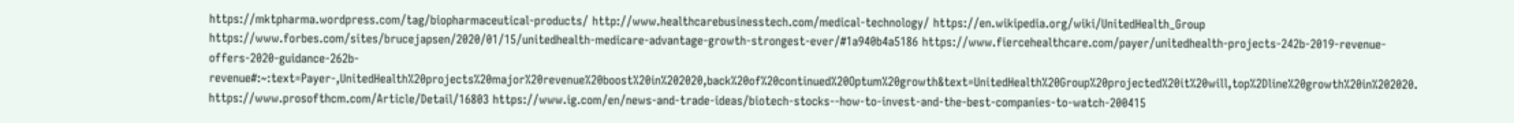https://mktpharma.wordpress.com/tag/biopharmaceutical-products/ http://www.healthcarebusinesstech.com/medical-technology/ https://en.wikipedia.org/wiki/UnitedHealth_Group https://www.forbes.com/sites/brucejapsen/2020/01/15/unitedhealth-medicare-advantage-growth-strongest-ever/#1a940b4a5186 https://www.fiercehealthcare.com/payer/unitedhealth-projects-242b-2019-revenue-offers-2020-guidance-262b-revenue#:~:text=Payer-,UnitedHealth%20projects%20major%20revenue%20boost%20in%202020,back%20of%20continued%20Optum%20growth&text=UnitedHealth%20Group%20projected%20it%20will,top%2Dline%20growth%20in%202020. https://www.prosofthcm.com/Article/Detail/16803 https://www.ig.com/en/news-and-trade-ideas/biotech-stocks--how-to-invest-and-the-best-companies-to-watch-200415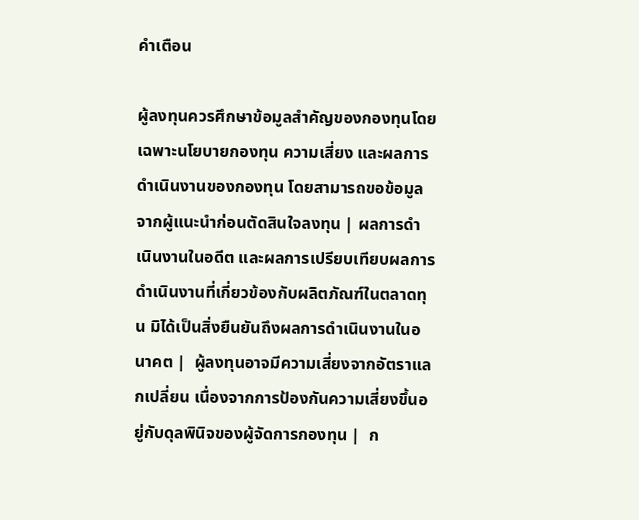คำเตือน

ผู้ลงทุนควรศึกษาข้อมูลสำคัญของกองทุนโดยเฉพาะนโยบายกองทุน ความเสี่ยง และผลการดำเนินงานของกองทุน โดยสามารถขอข้อมูลจากผู้แนะนำก่อนตัดสินใจลงทุน | ผลการดำเนินงานในอดีต และผลการเปรียบเทียบผลการดำเนินงานที่เกี่ยวข้องกับผลิตภัณฑ์ในตลาดทุน มิได้เป็นสิ่งยืนยันถึงผลการดำเนินงานในอนาคต |  ผู้ลงทุนอาจมีความเสี่ยงจากอัตราแลกเปลี่ยน เนื่องจากการป้องกันความเสี่ยงขึ้นอยู่กับดุลพินิจของผู้จัดการกองทุน |  ก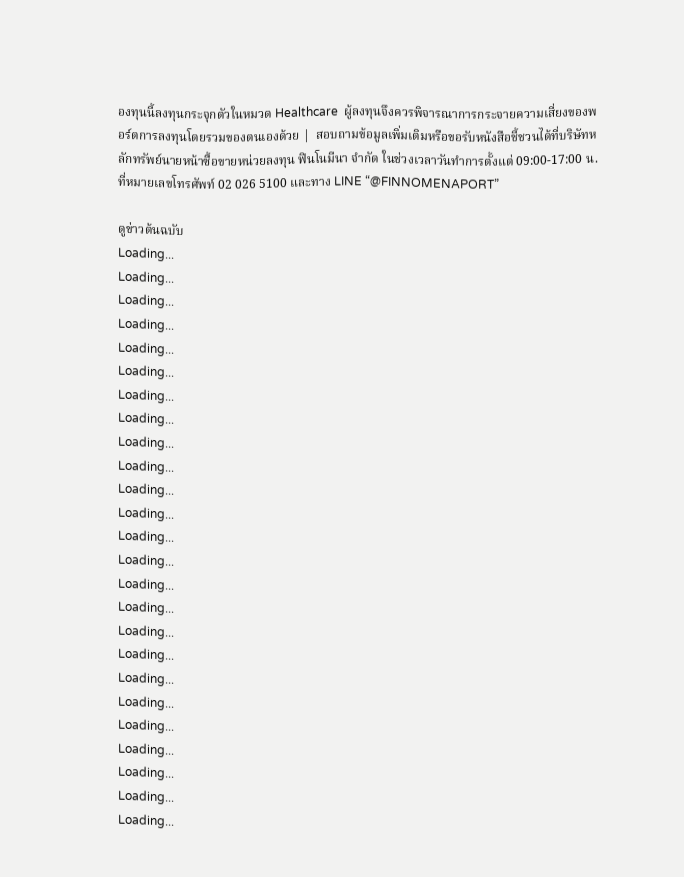องทุนนี้ลงทุนกระจุกตัวในหมวด Healthcare  ผู้ลงทุนจึงควรพิจารณาการกระจายความเสี่ยงของพอร์ตการลงทุนโดยรวมของตนเองด้วย |  สอบถามข้อมูลเพิ่มเติมหรือขอรับหนังสือชี้ชวนได้ที่บริษัทหลักทรัพย์นายหน้าซื้อขายหน่วยลงทุน ฟินโนมีนา จำกัด ในช่วงเวลาวันทำการตั้งแต่ 09:00-17:00 น. ที่หมายเลขโทรศัพท์ 02 026 5100 และทาง LINE “@FINNOMENAPORT”

ดูข่าวต้นฉบับ
Loading...
Loading...
Loading...
Loading...
Loading...
Loading...
Loading...
Loading...
Loading...
Loading...
Loading...
Loading...
Loading...
Loading...
Loading...
Loading...
Loading...
Loading...
Loading...
Loading...
Loading...
Loading...
Loading...
Loading...
Loading...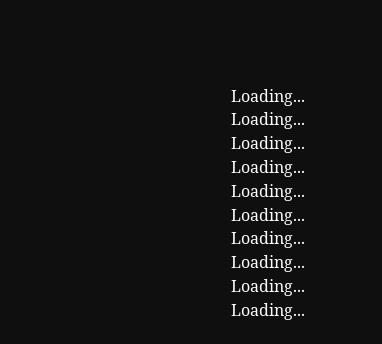Loading...
Loading...
Loading...
Loading...
Loading...
Loading...
Loading...
Loading...
Loading...
Loading...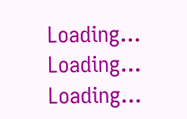Loading...
Loading...
Loading...